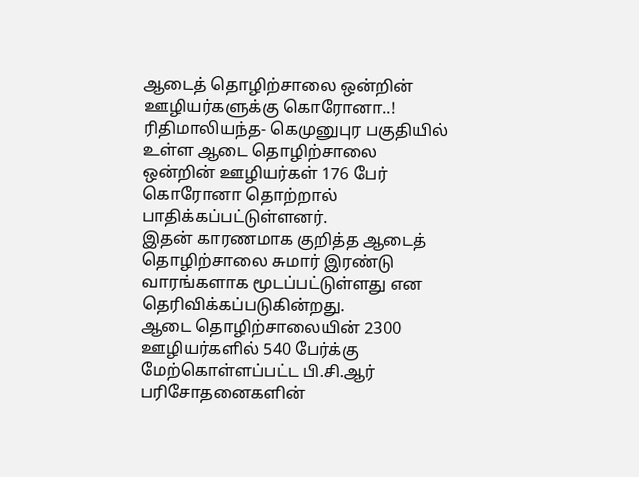ஆடைத் தொழிற்சாலை ஒன்றின் ஊழியர்களுக்கு கொரோனா..!
ரிதிமாலியந்த- கெமுனுபுர பகுதியில் உள்ள ஆடை தொழிற்சாலை ஒன்றின் ஊழியர்கள் 176 பேர் கொரோனா தொற்றால் பாதிக்கப்பட்டுள்ளனர்.
இதன் காரணமாக குறித்த ஆடைத் தொழிற்சாலை சுமார் இரண்டு வாரங்களாக மூடப்பட்டுள்ளது என தெரிவிக்கப்படுகின்றது.
ஆடை தொழிற்சாலையின் 2300 ஊழியர்களில் 540 பேர்க்கு மேற்கொள்ளப்பட்ட பி.சி.ஆர் பரிசோதனைகளின்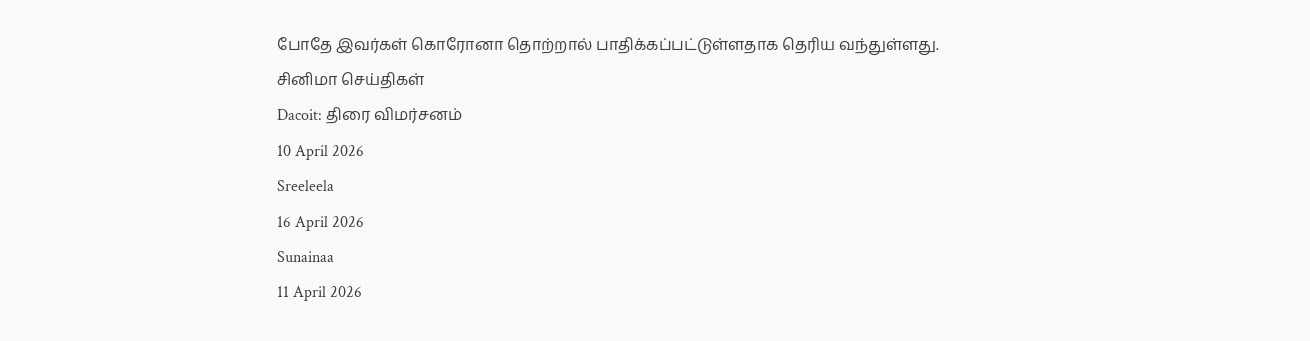போதே இவர்கள் கொரோனா தொற்றால் பாதிக்கப்பட்டுள்ளதாக தெரிய வந்துள்ளது.
சினிமா செய்திகள்
Dacoit: திரை விமர்சனம்
10 April 2026
Sreeleela
16 April 2026
Sunainaa
11 April 2026